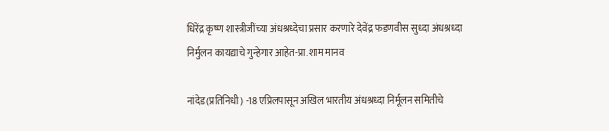धिरेंद्र कृष्ण शास्त्रीजींच्या अंधश्रध्देचा प्रसार करणारे देवेंद्र फडणवीस सुध्दा अंधश्रध्दा निर्मुलन कायद्याचे गुन्हेगार आहेत-प्रा.शाम मानव

नांदेड(प्रतिनिधी) -18 एप्रिलपासून अखिल भारतीय अंधश्रध्दा निर्मूलन समितीचे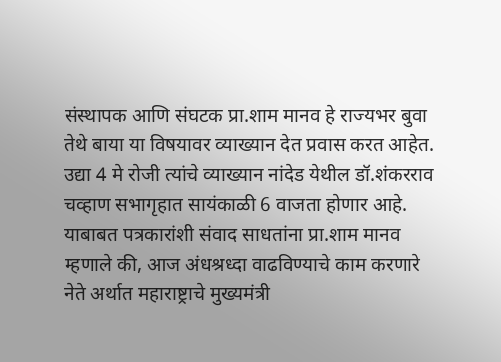संस्थापक आणि संघटक प्रा.शाम मानव हे राज्यभर बुवा तेथे बाया या विषयावर व्याख्यान देत प्रवास करत आहेत. उद्या 4 मे रोजी त्यांचे व्याख्यान नांदेड येथील डॉ.शंकरराव चव्हाण सभागृहात सायंकाळी 6 वाजता होणार आहे. याबाबत पत्रकारांशी संवाद साधतांना प्रा.शाम मानव म्हणाले की, आज अंधश्रध्दा वाढविण्याचे काम करणारे नेते अर्थात महाराष्ट्राचे मुख्यमंत्री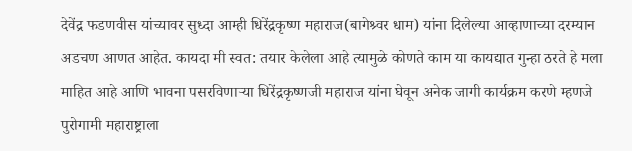देवेंद्र फडणवीस यांच्यावर सुध्दा आम्ही धिरेंद्रकृष्ण महाराज(बागेश्र्वर धाम) यांना दिलेल्या आव्हाणाच्या दरम्यान अडचण आणत आहेत. कायदा मी स्वत: तयार केलेला आहे त्यामुळे कोणते काम या कायद्यात गुन्हा ठरते हे मला माहित आहे आणि भावना पसरविणाऱ्या धिरेंद्रकृष्णजी महाराज यांना घेवून अनेक जागी कार्यक्रम करणे म्हणजे पुरोगामी महाराष्ट्राला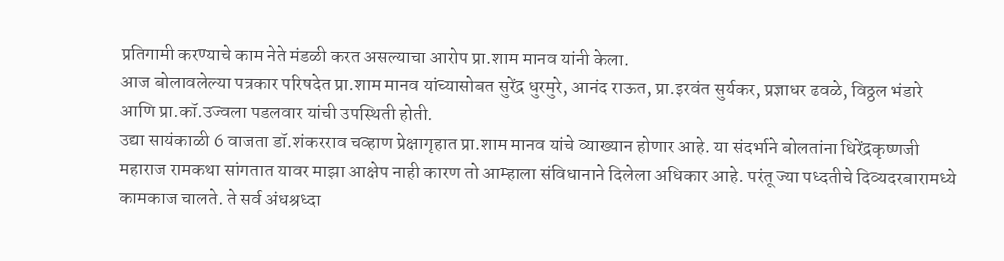प्रतिगामी करण्याचे काम नेते मंडळी करत असल्याचा आरोप प्रा.शाम मानव यांनी केला.
आज बोलावलेल्या पत्रकार परिषदेत प्रा.शाम मानव यांच्यासोबत सुरेंद्र धुरमुरे, आनंद राऊत, प्रा.इरवंत सुर्यकर, प्रज्ञाधर ढवळे, विठ्ठल भंडारे आणि प्रा.कॉ.उज्वला पडलवार यांची उपस्थिती होती.
उद्या सायंकाळी 6 वाजता डॉ.शंकरराव चव्हाण प्रेक्षागृहात प्रा.शाम मानव यांचे व्याख्यान होणार आहे. या संदर्भाने बोलतांना धिरेंद्रकृष्णजी महाराज रामकथा सांगतात यावर माझा आक्षेप नाही कारण तो आम्हाला संविधानाने दिलेला अधिकार आहे. परंतू ज्या पध्दतीचे दिव्यदरबारामध्ये कामकाज चालते. ते सर्व अंधश्रध्दा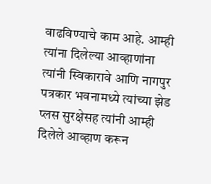वाढविण्याचे काम आहे. आम्ही त्यांना दिलेल्या आव्हाणांना त्यांनी स्विकारावे आणि नागपुर पत्रकार भवनामध्ये त्यांच्या झेड प्लस सुरक्षेसह त्यांनी आम्ही दिलेले आव्हाण करून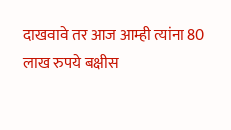दाखवावे तर आज आम्ही त्यांना 80 लाख रुपये बक्षीस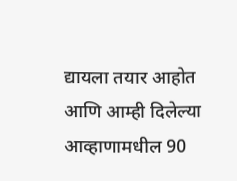द्यायला तयार आहोत आणि आम्ही दिलेल्या आव्हाणामधील 90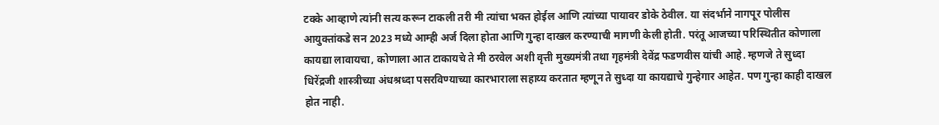टक्के आव्हाणे त्यांनी सत्य करून टाकली तरी मी त्यांचा भक्त होईल आणि त्यांच्या पायावर डोके ठेवील. या संदर्भाने नागपूर पोलीस आयुक्तांकडे सन 2023 मध्ये आम्ही अर्ज दिला होता आणि गुन्हा दाखल करण्याची मागणी केली होती. परंतू आजच्या परिस्थितीत कोणाला कायद्या लावायचा, कोणाला आत टाकायचे ते मी ठरवेल अशी वृत्ती मुख्यमंत्री तथा गृहमंत्री देवेंद्र फडणवीस यांची आहे. म्हणजे ते सुध्दा धिरेंद्रजी शास्त्रीच्या अंधश्रध्दा पसरविण्याच्या कारभाराला सहाय्य करतात म्हणून ते सुध्दा या कायद्याचे गुन्हेगार आहेत. पण गुन्हा काही दाखल होत नाही.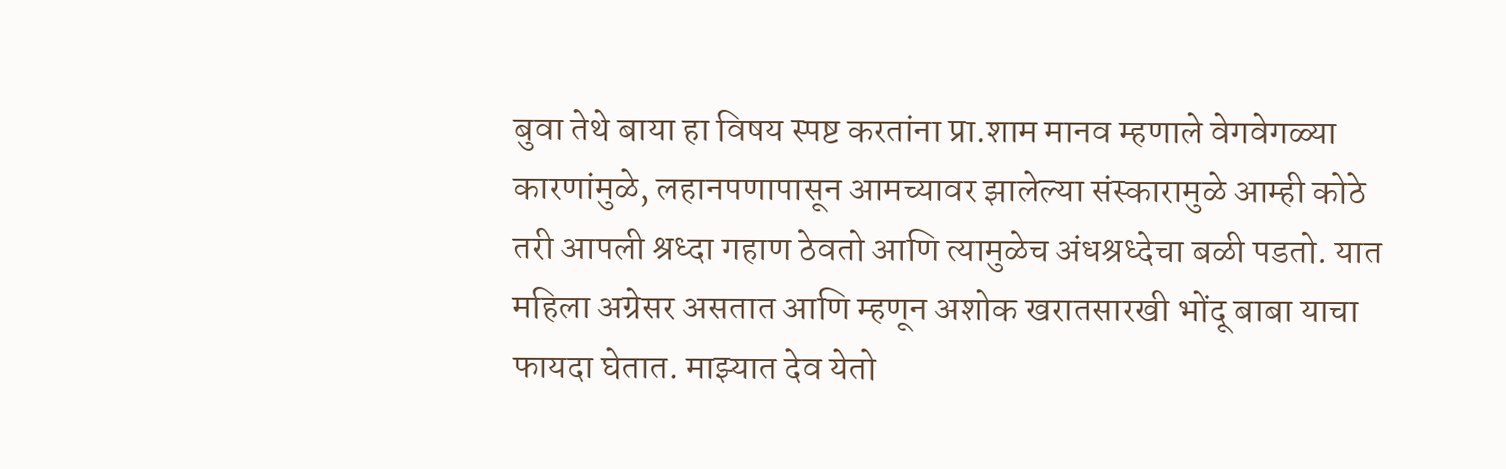बुवा तेथे बाया हा विषय स्पष्ट करतांना प्रा.शाम मानव म्हणाले वेगवेगळ्या कारणांमुळे, लहानपणापासून आमच्यावर झालेल्या संस्कारामुळे आम्ही कोठे तरी आपली श्रध्दा गहाण ठेवतो आणि त्यामुळेच अंधश्रध्देचा बळी पडतो. यात महिला अग्रेसर असतात आणि म्हणून अशोक खरातसारखी भोंदू बाबा याचा फायदा घेतात. माझ्यात देव येतो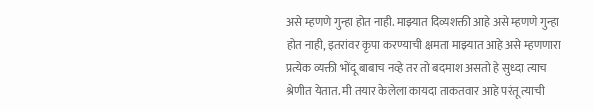असे म्हणणे गुन्हा होत नाही. माझ्यात दिव्यशक्ती आहे असे म्हणणे गुन्हा होत नाही, इतरांवर कृपा करण्याची क्षमता माझ्यात आहे असे म्हणणारा प्रत्येक व्यक्ती भोंदू बाबाच नव्हे तर तो बदमाश असतो हे सुध्दा त्याच श्रेणीत येतात. मी तयार केलेला कायदा ताकतवार आहे परंतू त्याची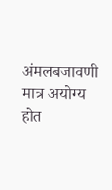अंमलबजावणी मात्र अयोग्य होत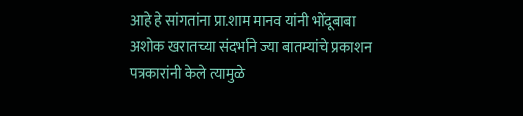आहे हे सांगतांना प्रा.शाम मानव यांनी भोंदूबाबा अशोक खरातच्या संदर्भाने ज्या बातम्यांचे प्रकाशन पत्रकारांनी केले त्यामुळे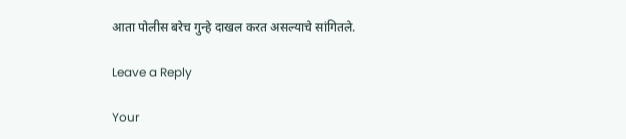आता पोलीस बरेच गुन्हे दाखल करत असल्याचे सांगितले.

Leave a Reply

Your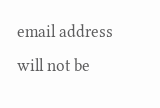email address will not be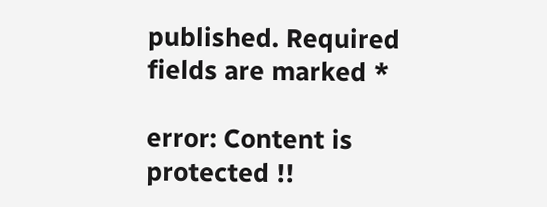published. Required fields are marked *

error: Content is protected !!